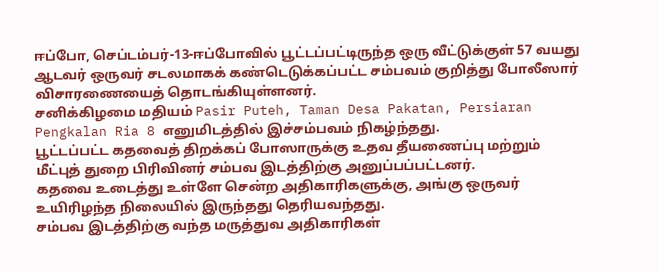ஈப்போ, செப்டம்பர்-13-ஈப்போவில் பூட்டப்பட்டிருந்த ஒரு வீட்டுக்குள் 57 வயது ஆடவர் ஒருவர் சடலமாகக் கண்டெடுக்கப்பட்ட சம்பவம் குறித்து போலீஸார் விசாரணையைத் தொடங்கியுள்ளனர்.
சனிக்கிழமை மதியம் Pasir Puteh, Taman Desa Pakatan, Persiaran Pengkalan Ria 8 எனுமிடத்தில் இச்சம்பவம் நிகழ்ந்தது.
பூட்டப்பட்ட கதவைத் திறக்கப் போஸாருக்கு உதவ தீயணைப்பு மற்றும் மீட்புத் துறை பிரிவினர் சம்பவ இடத்திற்கு அனுப்பப்பட்டனர்.
கதவை உடைத்து உள்ளே சென்ற அதிகாரிகளுக்கு, அங்கு ஒருவர் உயிரிழந்த நிலையில் இருந்தது தெரியவந்தது.
சம்பவ இடத்திற்கு வந்த மருத்துவ அதிகாரிகள்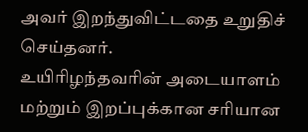அவர் இறந்துவிட்டதை உறுதிச் செய்தனர்.
உயிரிழந்தவரின் அடையாளம் மற்றும் இறப்புக்கான சரியான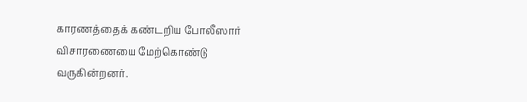காரணத்தைக் கண்டறிய போலீஸார் விசாரணையை மேற்கொண்டு வருகின்றனர்.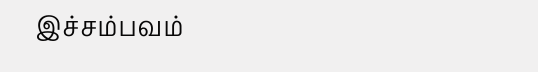இச்சம்பவம்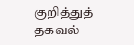குறித்துத் தகவல்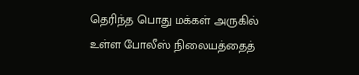தெரிந்த பொது மக்கள் அருகில் உள்ள போலீஸ் நிலையத்தைத்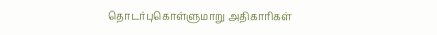தொடர்புகொள்ளுமாறு அதிகாரிகள்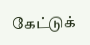கேட்டுக்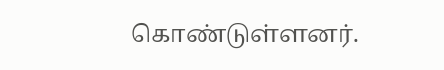கொண்டுள்ளனர்.